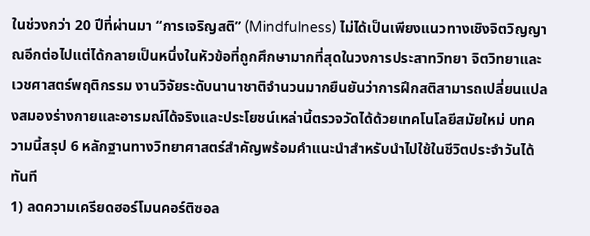ในช่วงกว่า 20 ปีที่ผ่านมา “การเจริญสติ” (Mindfulness) ไม่ได้เป็นเพียงแนวทางเชิงจิตวิญญาณอีกต่อไปแต่ได้กลายเป็นหนึ่งในหัวข้อที่ถูกศึกษามากที่สุดในวงการประสาทวิทยา จิตวิทยาและเวชศาสตร์พฤติกรรม งานวิจัยระดับนานาชาติจำนวนมากยืนยันว่าการฝึกสติสามารถเปลี่ยนแปลงสมองร่างกายและอารมณ์ได้จริงและประโยชน์เหล่านี้ตรวจวัดได้ด้วยเทคโนโลยีสมัยใหม่ บทความนี้สรุป 6 หลักฐานทางวิทยาศาสตร์สำคัญพร้อมคำแนะนำสำหรับนำไปใช้ในชีวิตประจำวันได้ทันที
1) ลดความเครียดฮอร์โมนคอร์ติซอล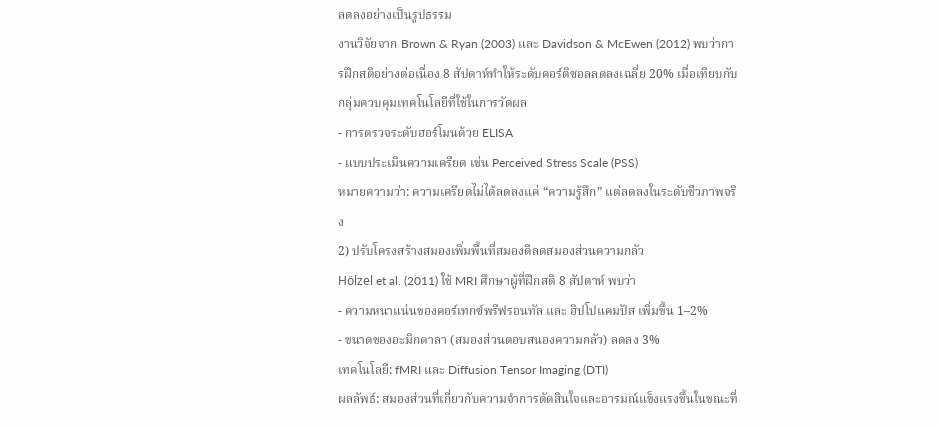ลดลงอย่างเป็นรูปธรรม
งานวิจัยจาก Brown & Ryan (2003) และ Davidson & McEwen (2012) พบว่าการฝึกสติอย่างต่อเนื่อง 8 สัปดาห์ทำให้ระดับคอร์ติซอลลดลงเฉลี่ย 20% เมื่อเทียบกับกลุ่มควบคุมเทคโนโลยีที่ใช้ในการวัดผล
- การตรวจระดับฮอร์โมนด้วย ELISA
- แบบประเมินความเครียด เช่น Perceived Stress Scale (PSS)
หมายความว่า: ความเครียดไม่ได้ลดลงแค่ “ความรู้สึก” แต่ลดลงในระดับชีวภาพจริง
2) ปรับโครงสร้างสมองเพิ่มพื้นที่สมองดีลดสมองส่วนความกลัว
Hölzel et al. (2011) ใช้ MRI ศึกษาผู้ที่ฝึกสติ 8 สัปดาห์ พบว่า
- ความหนาแน่นของคอร์เทกซ์พรีฟรอนทัล และ ฮิปโปแคมปัส เพิ่มขึ้น 1–2%
- ขนาดของอะมิกดาลา (สมองส่วนตอบสนองความกลัว) ลดลง 3%
เทคโนโลยี: fMRI และ Diffusion Tensor Imaging (DTI)
ผลลัพธ์: สมองส่วนที่เกี่ยวกับความจำการตัดสินใจและอารมณ์แข็งแรงขึ้นในขณะที่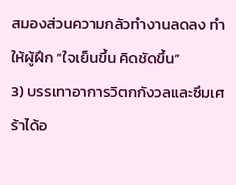สมองส่วนความกลัวทำงานลดลง ทำให้ผู้ฝึก “ใจเย็นขึ้น คิดชัดขึ้น”
3) บรรเทาอาการวิตกกังวลและซึมเศร้าได้อ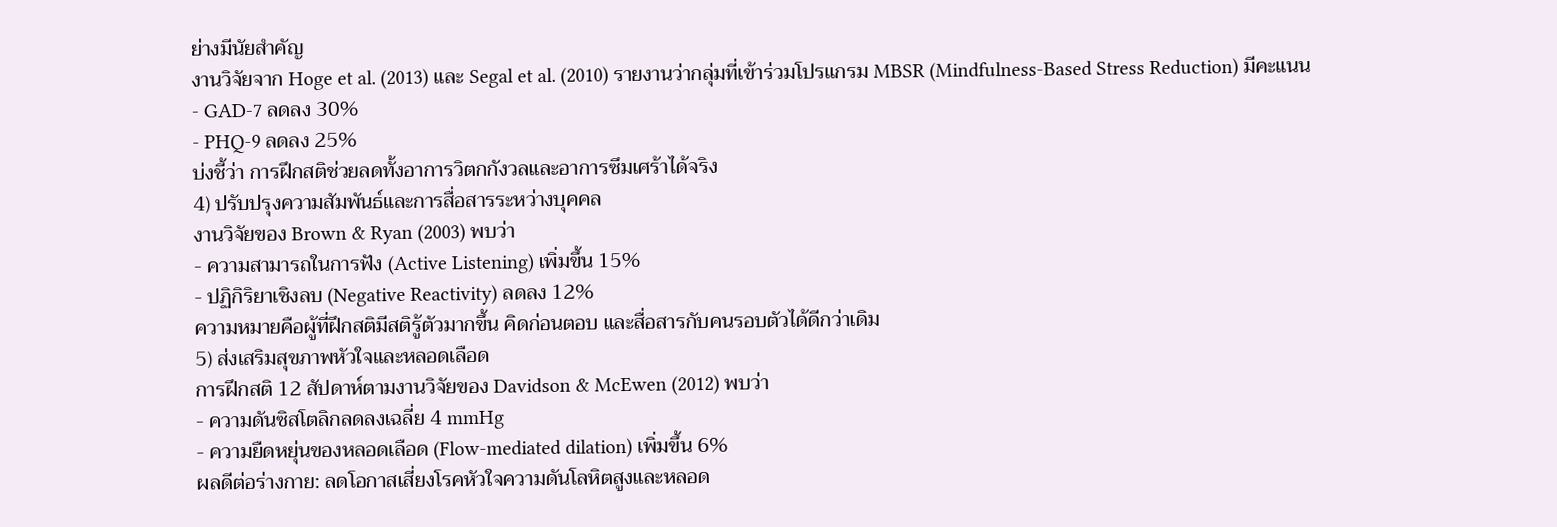ย่างมีนัยสำคัญ
งานวิจัยจาก Hoge et al. (2013) และ Segal et al. (2010) รายงานว่ากลุ่มที่เข้าร่วมโปรแกรม MBSR (Mindfulness-Based Stress Reduction) มีคะแนน
- GAD-7 ลดลง 30%
- PHQ-9 ลดลง 25%
บ่งชี้ว่า การฝึกสติช่วยลดทั้งอาการวิตกกังวลและอาการซึมเศร้าได้จริง
4) ปรับปรุงความสัมพันธ์และการสื่อสารระหว่างบุคคล
งานวิจัยของ Brown & Ryan (2003) พบว่า
- ความสามารถในการฟัง (Active Listening) เพิ่มขึ้น 15%
- ปฏิกิริยาเชิงลบ (Negative Reactivity) ลดลง 12%
ความหมายคือผู้ที่ฝึกสติมีสติรู้ตัวมากขึ้น คิดก่อนตอบ และสื่อสารกับคนรอบตัวได้ดีกว่าเดิม
5) ส่งเสริมสุขภาพหัวใจและหลอดเลือด
การฝึกสติ 12 สัปดาห์ตามงานวิจัยของ Davidson & McEwen (2012) พบว่า
- ความดันซิสโตลิกลดลงเฉลี่ย 4 mmHg
- ความยืดหยุ่นของหลอดเลือด (Flow-mediated dilation) เพิ่มขึ้น 6%
ผลดีต่อร่างกาย: ลดโอกาสเสี่ยงโรคหัวใจความดันโลหิตสูงและหลอด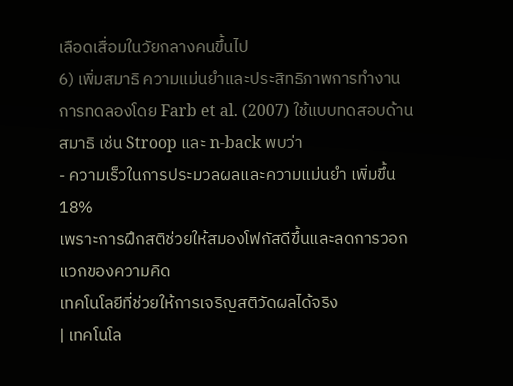เลือดเสื่อมในวัยกลางคนขึ้นไป
6) เพิ่มสมาธิ ความแม่นยำและประสิทธิภาพการทำงาน
การทดลองโดย Farb et al. (2007) ใช้แบบทดสอบด้านสมาธิ เช่น Stroop และ n-back พบว่า
- ความเร็วในการประมวลผลและความแม่นยำ เพิ่มขึ้น 18%
เพราะการฝึกสติช่วยให้สมองโฟกัสดีขึ้นและลดการวอกแวกของความคิด
เทคโนโลยีที่ช่วยให้การเจริญสติวัดผลได้จริง
| เทคโนโล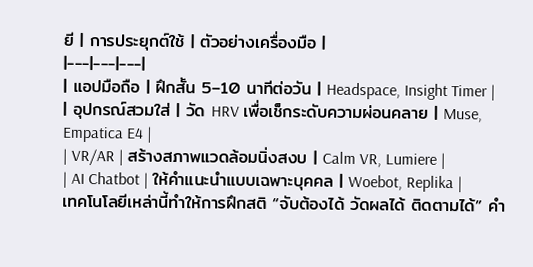ยี | การประยุกต์ใช้ | ตัวอย่างเครื่องมือ |
|---|---|---|
| แอปมือถือ | ฝึกสั้น 5–10 นาทีต่อวัน | Headspace, Insight Timer |
| อุปกรณ์สวมใส่ | วัด HRV เพื่อเช็กระดับความผ่อนคลาย | Muse, Empatica E4 |
| VR/AR | สร้างสภาพแวดล้อมนิ่งสงบ | Calm VR, Lumiere |
| AI Chatbot | ให้คำแนะนำแบบเฉพาะบุคคล | Woebot, Replika |
เทคโนโลยีเหล่านี้ทำให้การฝึกสติ “จับต้องได้ วัดผลได้ ติดตามได้” คำ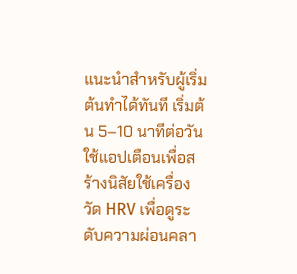แนะนำสำหรับผู้เริ่มต้นทำได้ทันที เริ่มต้น 5–10 นาทีต่อวัน ใช้แอปเตือนเพื่อสร้างนิสัยใช้เครื่องวัด HRV เพื่อดูระดับความผ่อนคลา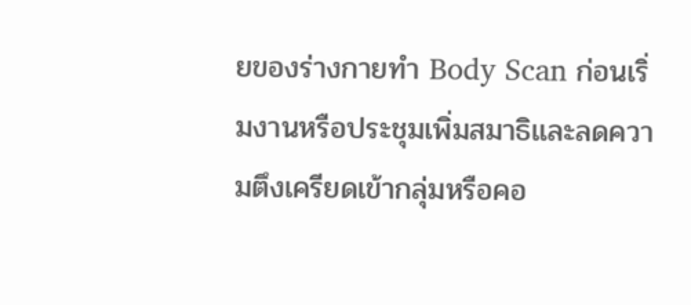ยของร่างกายทำ Body Scan ก่อนเริ่มงานหรือประชุมเพิ่มสมาธิและลดความตึงเครียดเข้ากลุ่มหรือคอ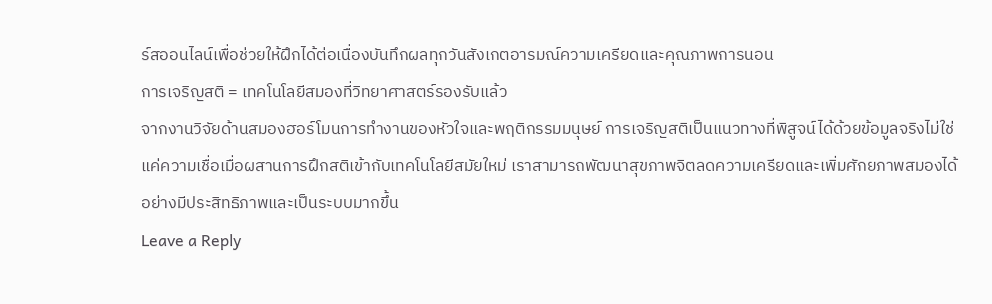ร์สออนไลน์เพื่อช่วยให้ฝึกได้ต่อเนื่องบันทึกผลทุกวันสังเกตอารมณ์ความเครียดและคุณภาพการนอน
การเจริญสติ = เทคโนโลยีสมองที่วิทยาศาสตร์รองรับแล้ว
จากงานวิจัยด้านสมองฮอร์โมนการทำงานของหัวใจและพฤติกรรมมนุษย์ การเจริญสติเป็นแนวทางที่พิสูจน์ได้ด้วยข้อมูลจริงไม่ใช่แค่ความเชื่อเมื่อผสานการฝึกสติเข้ากับเทคโนโลยีสมัยใหม่ เราสามารถพัฒนาสุขภาพจิตลดความเครียดและเพิ่มศักยภาพสมองได้อย่างมีประสิทธิภาพและเป็นระบบมากขึ้น
Leave a Reply